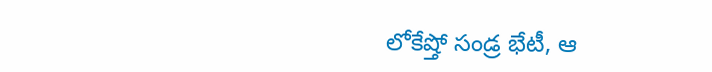లోకేష్తో సండ్ర భేటీ, ఆ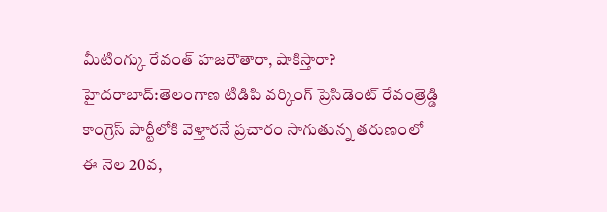మీటింగ్కు రేవంత్ హజరౌతారా, షాకిస్తారా?
హైదరాబాద్:తెలంగాణ టిడిపి వర్కింగ్ ప్రెసిడెంట్ రేవంత్రెడ్డి కాంగ్రెస్ పార్టీలోకి వెళ్తారనే ప్రచారం సాగుతున్న తరుణంలో ఈ నెల 20వ,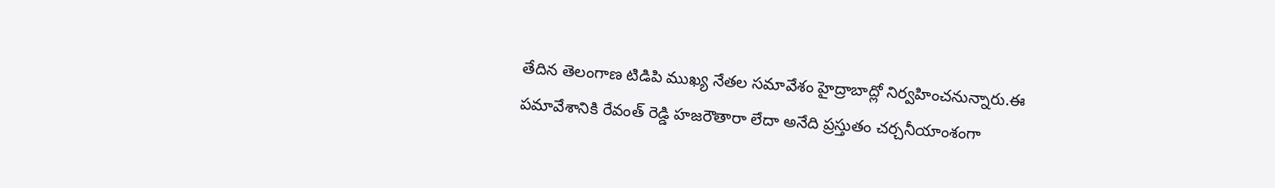తేదిన తెలంగాణ టిడిపి ముఖ్య నేతల సమావేశం హైద్రాబాద్లో నిర్వహించనున్నారు.ఈ పమావేశానికి రేవంత్ రెడ్డి హజరౌతారా లేదా అనేది ప్రస్తుతం చర్చనీయాంశంగా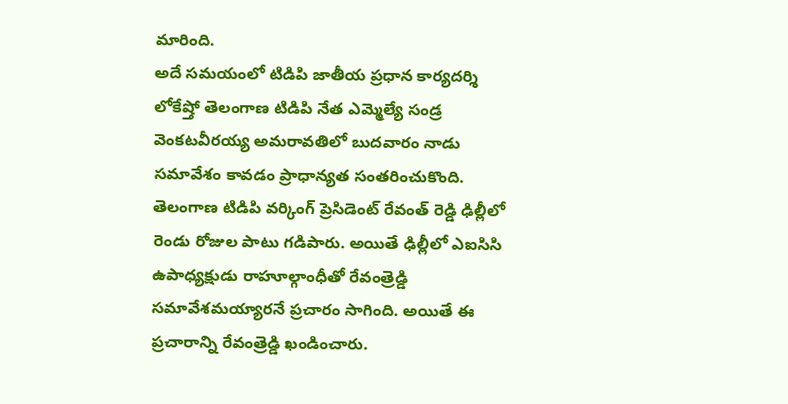మారింది.
అదే సమయంలో టిడిపి జాతీయ ప్రధాన కార్యదర్శి లోకేష్తో తెలంగాణ టిడిపి నేత ఎమ్మెల్యే సండ్ర వెంకటవీరయ్య అమరావతిలో బుదవారం నాడు సమావేశం కావడం ప్రాధాన్యత సంతరించుకొంది.
తెలంగాణ టిడిపి వర్కింగ్ ప్రెసిడెంట్ రేవంత్ రెడ్డి ఢిల్లీలో రెండు రోజుల పాటు గడిపారు. అయితే ఢిల్లీలో ఎఐసిసి ఉపాధ్యక్షుడు రాహూల్గాంధీతో రేవంత్రెడ్డి సమావేశమయ్యారనే ప్రచారం సాగింది. అయితే ఈ ప్రచారాన్ని రేవంత్రెడ్డి ఖండించారు.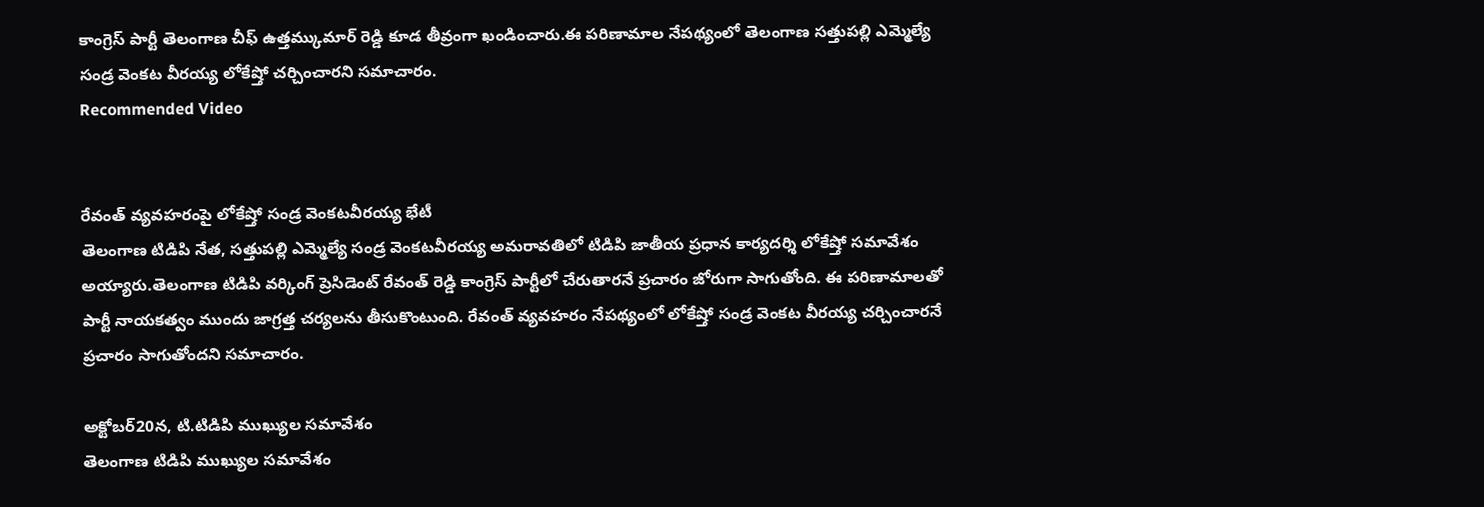కాంగ్రెస్ పార్టీ తెలంగాణ చీఫ్ ఉత్తమ్కుమార్ రెడ్డి కూడ తీవ్రంగా ఖండించారు.ఈ పరిణామాల నేపథ్యంలో తెలంగాణ సత్తుపల్లి ఎమ్మెల్యే సండ్ర వెంకట వీరయ్య లోకేష్తో చర్చించారని సమాచారం.
Recommended Video


రేవంత్ వ్యవహరంపై లోకేష్తో సండ్ర వెంకటవీరయ్య భేటీ
తెలంగాణ టిడిపి నేత, సత్తుపల్లి ఎమ్మెల్యే సండ్ర వెంకటవీరయ్య అమరావతిలో టిడిపి జాతీయ ప్రధాన కార్యదర్శి లోకేష్తో సమావేశం అయ్యారు.తెలంగాణ టిడిపి వర్కింగ్ ప్రెసిడెంట్ రేవంత్ రెడ్డి కాంగ్రెస్ పార్టీలో చేరుతారనే ప్రచారం జోరుగా సాగుతోంది. ఈ పరిణామాలతో పార్టీ నాయకత్వం ముందు జాగ్రత్త చర్యలను తీసుకొంటుంది. రేవంత్ వ్యవహరం నేపథ్యంలో లోకేష్తో సండ్ర వెంకట వీరయ్య చర్చించారనే ప్రచారం సాగుతోందని సమాచారం.

అక్టోబర్20న, టి.టిడిపి ముఖ్యుల సమావేశం
తెలంగాణ టిడిపి ముఖ్యుల సమావేశం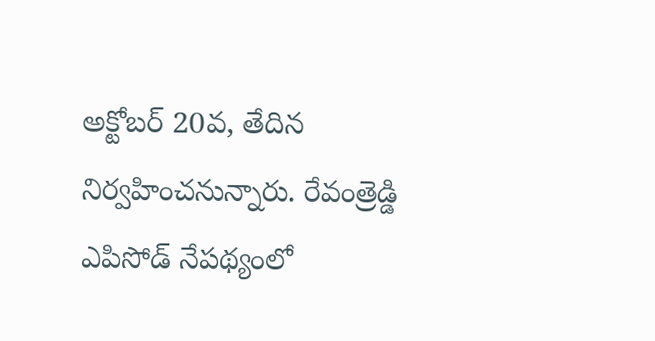అక్టోబర్ 20వ, తేదిన నిర్వహించనున్నారు. రేవంత్రెడ్డి ఎపిసోడ్ నేపథ్యంలో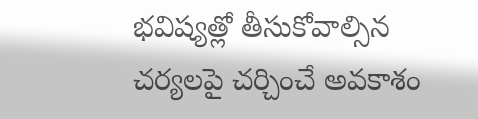భవిష్యత్లో తీసుకోవాల్సిన చర్యలపై చర్చించే అవకాశం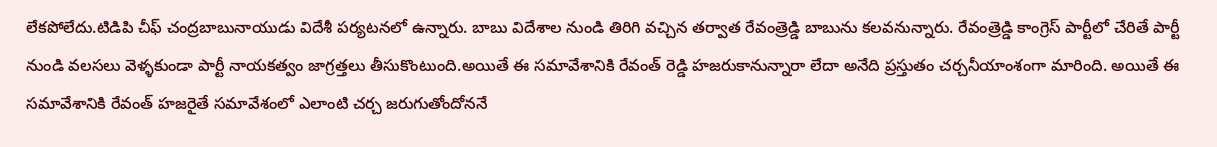లేకపోలేదు.టిడిపి చీఫ్ చంద్రబాబునాయుడు విదేశీ పర్యటనలో ఉన్నారు. బాబు విదేశాల నుండి తిరిగి వచ్చిన తర్వాత రేవంత్రెడ్డి బాబును కలవనున్నారు. రేవంత్రెడ్డి కాంగ్రెస్ పార్టీలో చేరితే పార్టీ నుండి వలసలు వెళ్ళకుండా పార్టీ నాయకత్వం జాగ్రత్తలు తీసుకొంటుంది.అయితే ఈ సమావేశానికి రేవంత్ రెడ్డి హజరుకానున్నారా లేదా అనేది ప్రస్తుతం చర్చనీయాంశంగా మారింది. అయితే ఈ సమావేశానికి రేవంత్ హజరైతే సమావేశంలో ఎలాంటి చర్చ జరుగుతోందోననే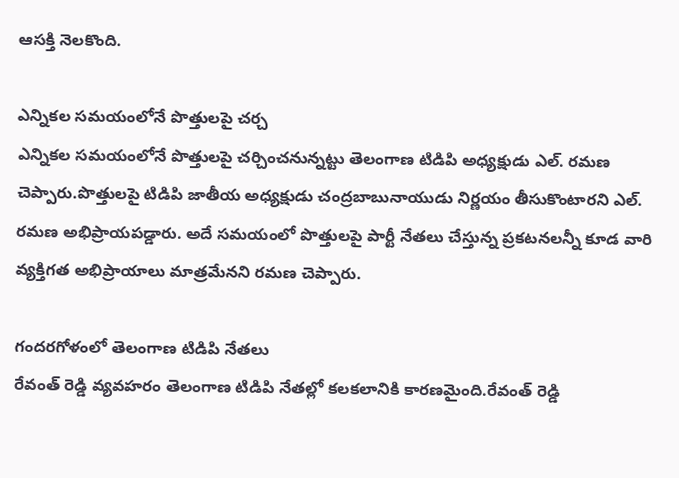ఆసక్తి నెలకొంది.

ఎన్నికల సమయంలోనే పొత్తులపై చర్చ
ఎన్నికల సమయంలోనే పొత్తులపై చర్చించనున్నట్టు తెలంగాణ టిడిపి అధ్యక్షుడు ఎల్. రమణ చెప్పారు.పొత్తులపై టిడిపి జాతీయ అధ్యక్షుడు చంద్రబాబునాయుడు నిర్ణయం తీసుకొంటారని ఎల్. రమణ అభిప్రాయపడ్డారు. అదే సమయంలో పొత్తులపై పార్టీ నేతలు చేస్తున్న ప్రకటనలన్నీ కూడ వారి వ్యక్తిగత అభిప్రాయాలు మాత్రమేనని రమణ చెప్పారు.

గందరగోళంలో తెలంగాణ టిడిపి నేతలు
రేవంత్ రెడ్డి వ్యవహరం తెలంగాణ టిడిపి నేతల్లో కలకలానికి కారణమైంది.రేవంత్ రెడ్డి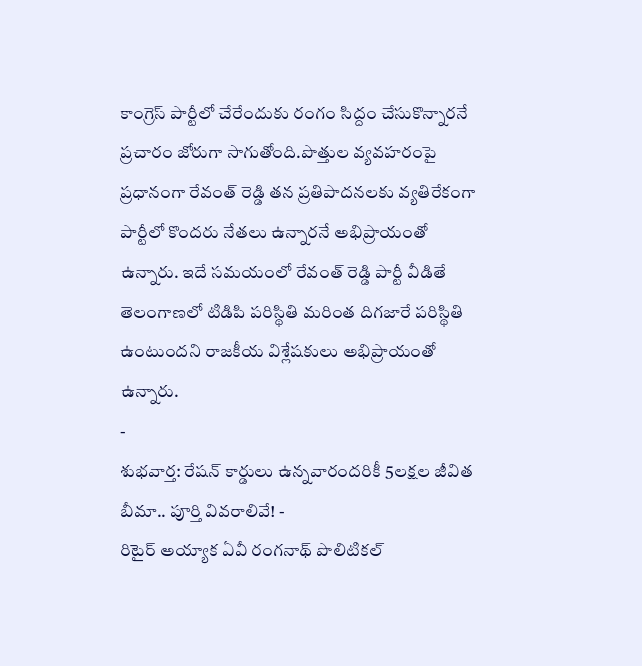కాంగ్రెస్ పార్టీలో చేరేందుకు రంగం సిద్దం చేసుకొన్నారనే ప్రచారం జోరుగా సాగుతోంది.పొత్తుల వ్యవహరంపై ప్రధానంగా రేవంత్ రెడ్డి తన ప్రతిపాదనలకు వ్యతిరేకంగా పార్టీలో కొందరు నేతలు ఉన్నారనే అభిప్రాయంతో ఉన్నారు. ఇదే సమయంలో రేవంత్ రెడ్డి పార్టీ వీడితే తెలంగాణలో టిడిపి పరిస్థితి మరింత దిగజారే పరిస్థితి ఉంటుందని రాజకీయ విశ్లేషకులు అభిప్రాయంతో ఉన్నారు.
-
శుభవార్త: రేషన్ కార్డులు ఉన్నవారందరికీ 5లక్షల జీవిత బీమా.. పూర్తి వివరాలివే! -
రిటైర్ అయ్యాక ఏవీ రంగనాథ్ పొలిటికల్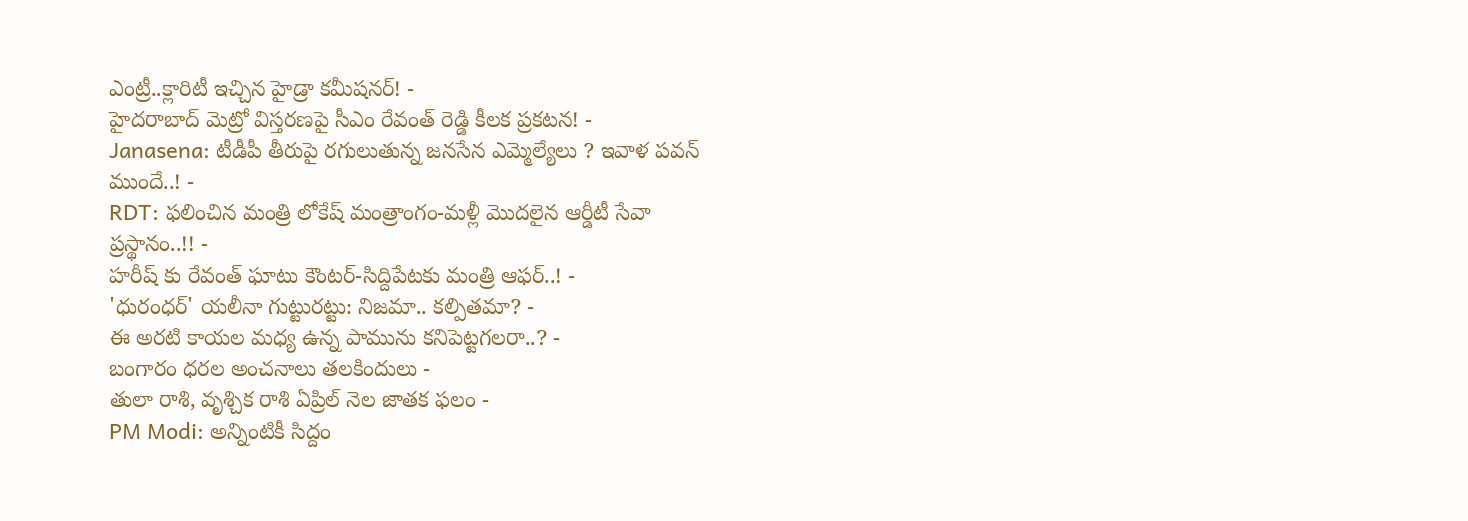ఎంట్రీ..క్లారిటీ ఇచ్చిన హైడ్రా కమీషనర్! -
హైదరాబాద్ మెట్రో విస్తరణపై సీఎం రేవంత్ రెడ్డి కీలక ప్రకటన! -
Janasena: టీడీపీ తీరుపై రగులుతున్న జనసేన ఎమ్మెల్యేలు ? ఇవాళ పవన్ ముందే..! -
RDT: ఫలించిన మంత్రి లోకేష్ మంత్రాంగం-మళ్లీ మొదలైన ఆర్డీటీ సేవా ప్రస్థానం..!! -
హరీష్ కు రేవంత్ ఘాటు కౌంటర్-సిద్దిపేటకు మంత్రి ఆఫర్..! -
'ధురంధర్' యలీనా గుట్టురట్టు: నిజమా.. కల్పితమా? -
ఈ అరటి కాయల మధ్య ఉన్న పామును కనిపెట్టగలరా..? -
బంగారం ధరల అంచనాలు తలకిందులు -
తులా రాశి, వృశ్చిక రాశి ఏప్రిల్ నెల జాతక ఫలం -
PM Modi: అన్నింటికీ సిద్దం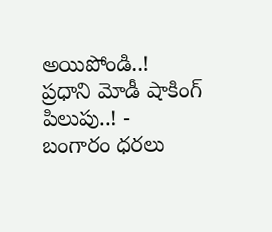అయిపోండి..! ప్రధాని మోడీ షాకింగ్ పిలుపు..! -
బంగారం ధరలు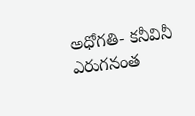అధోగతి- కనీవినీ ఎరుగనంత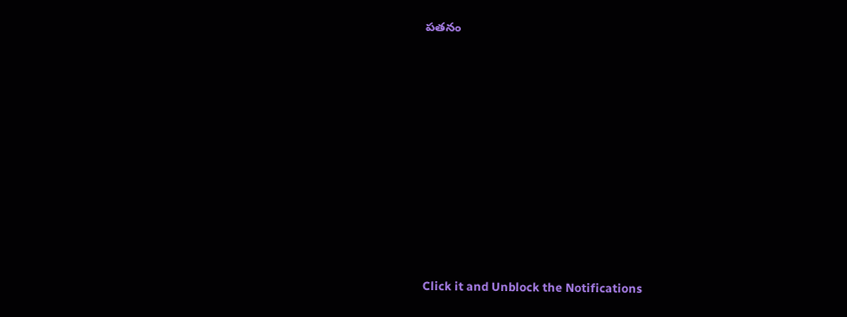పతనం











Click it and Unblock the Notifications